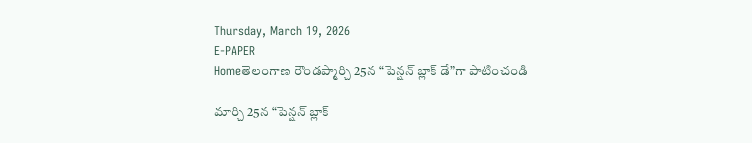Thursday, March 19, 2026
E-PAPER
Homeతెలంగాణ రౌండప్మార్చి 25న “పెన్షన్ బ్లాక్ డే”గా పాటించండి

మార్చి 25న “పెన్షన్ బ్లాక్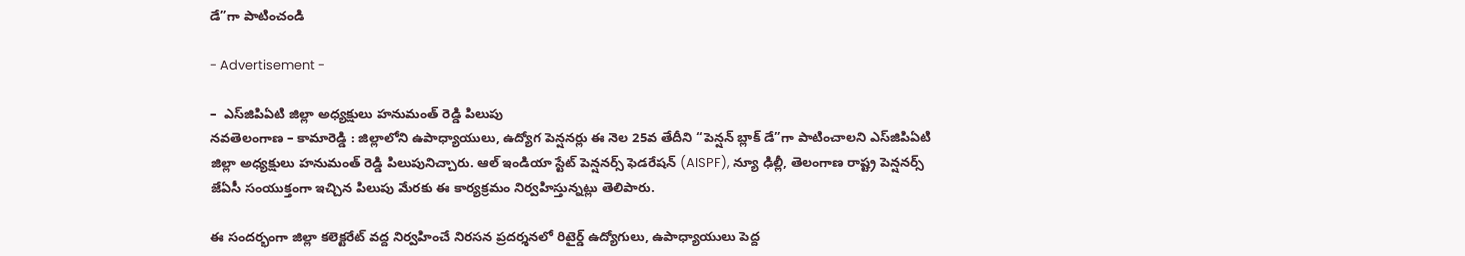డే”గా పాటించండి

- Advertisement -

–  ఎస్‌జిపిఏటి జిల్లా అధ్యక్షులు హనుమంత్ రెడ్డి పిలుపు
నవతెలంగాణ – కామారెడ్డి : జిల్లాలోని ఉపాధ్యాయులు, ఉద్యోగ పెన్షనర్లు ఈ నెల 25వ తేదీని “పెన్షన్ బ్లాక్ డే”గా పాటించాలని ఎస్‌జిపిఏటి జిల్లా అధ్యక్షులు హనుమంత్ రెడ్డి పిలుపునిచ్చారు. ఆల్ ఇండియా స్టేట్ పెన్షనర్స్ ఫెడరేషన్ (AISPF), న్యూ ఢిల్లీ, తెలంగాణ రాష్ట్ర పెన్షనర్స్ జేఏసీ సంయుక్తంగా ఇచ్చిన పిలుపు మేరకు ఈ కార్యక్రమం నిర్వహిస్తున్నట్లు తెలిపారు.

ఈ సందర్భంగా జిల్లా కలెక్టరేట్ వద్ద నిర్వహించే నిరసన ప్రదర్శనలో రిటైర్డ్ ఉద్యోగులు, ఉపాధ్యాయులు పెద్ద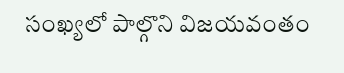సంఖ్యలో పాల్గొని విజయవంతం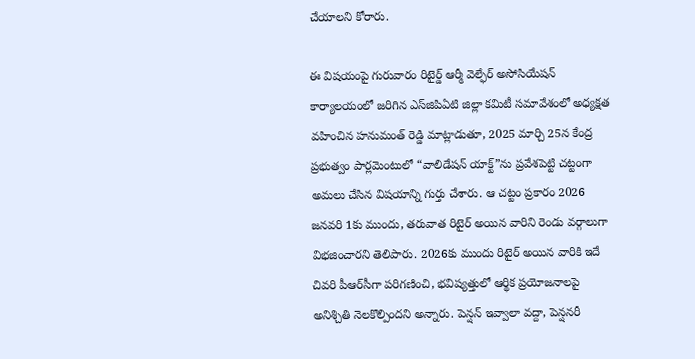చేయాలని కోరారు.

ఈ విషయంపై గురువారం రిటైర్డ్ ఆర్మీ వెల్ఫేర్ అసోసియేషన్ కార్యాలయంలో జరిగిన ఎస్‌జిపిఏటి జిల్లా కమిటీ సమావేశంలో అధ్యక్షత వహించిన హనుమంత్ రెడ్డి మాట్లాడుతూ, 2025 మార్చి 25న కేంద్ర ప్రభుత్వం పార్లమెంటులో “వాలిడేషన్ యాక్ట్”ను ప్రవేశపెట్టి చట్టంగా అమలు చేసిన విషయాన్ని గుర్తు చేశారు. ఆ చట్టం ప్రకారం 2026 జనవరి 1కు ముందు, తరువాత రిటైర్ అయిన వారిని రెండు వర్గాలుగా విభజించారని తెలిపారు. 2026కు ముందు రిటైర్ అయిన వారికి ఇదే చివరి పీఆర్‌సీగా పరిగణించి, భవిష్యత్తులో ఆర్థిక ప్రయోజనాలపై అనిశ్చితి నెలకొల్పిందని అన్నారు. పెన్షన్ ఇవ్వాలా వద్దా, పెన్షనరీ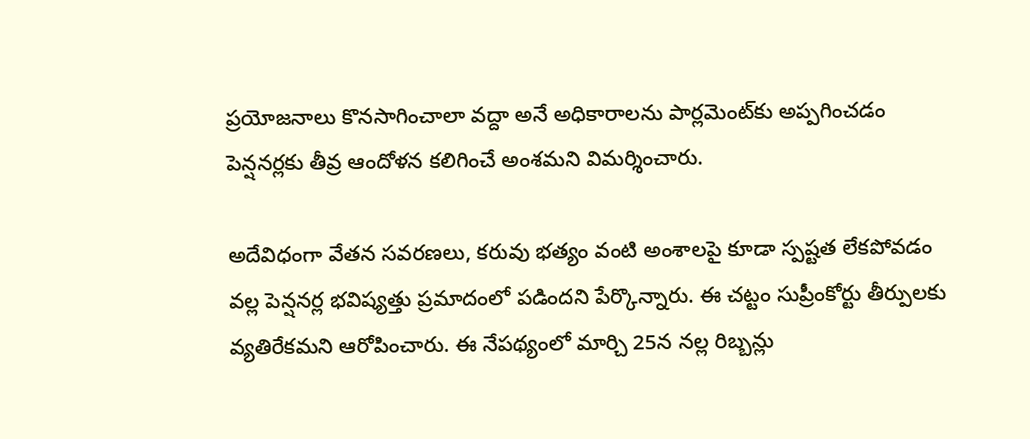ప్రయోజనాలు కొనసాగించాలా వద్దా అనే అధికారాలను పార్లమెంట్‌కు అప్పగించడం పెన్షనర్లకు తీవ్ర ఆందోళన కలిగించే అంశమని విమర్శించారు.

అదేవిధంగా వేతన సవరణలు, కరువు భత్యం వంటి అంశాలపై కూడా స్పష్టత లేకపోవడం వల్ల పెన్షనర్ల భవిష్యత్తు ప్రమాదంలో పడిందని పేర్కొన్నారు. ఈ చట్టం సుప్రీంకోర్టు తీర్పులకు వ్యతిరేకమని ఆరోపించారు. ఈ నేపథ్యంలో మార్చి 25న నల్ల రిబ్బన్లు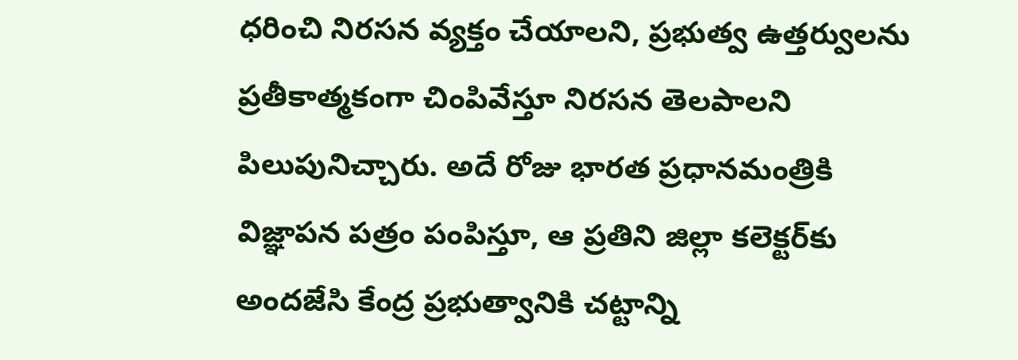ధరించి నిరసన వ్యక్తం చేయాలని, ప్రభుత్వ ఉత్తర్వులను ప్రతీకాత్మకంగా చింపివేస్తూ నిరసన తెలపాలని పిలుపునిచ్చారు. అదే రోజు భారత ప్రధానమంత్రికి విజ్ఞాపన పత్రం పంపిస్తూ, ఆ ప్రతిని జిల్లా కలెక్టర్‌కు అందజేసి కేంద్ర ప్రభుత్వానికి చట్టాన్ని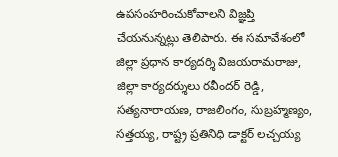ఉపసంహరించుకోవాలని విజ్ఞప్తి చేయనున్నట్లు తెలిపారు. ఈ సమావేశంలో జిల్లా ప్రధాన కార్యదర్శి విజయరామరాజు, జిల్లా కార్యదర్శులు రవీందర్ రెడ్డి, సత్యనారాయణ, రాజలింగం, సుబ్రహ్మణ్యం, సత్తయ్య, రాష్ట్ర ప్రతినిధి డాక్టర్ లచ్చయ్య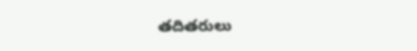తదితరులు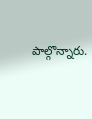పాల్గొన్నారు.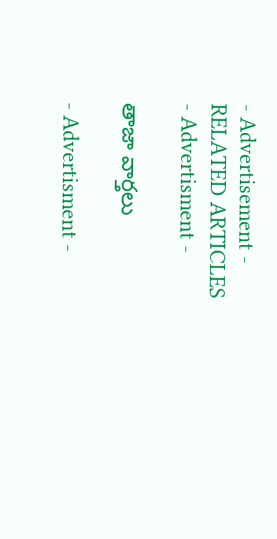- Advertisement -
RELATED ARTICLES
- Advertisment -

తాజా వార్తలు

- Advertisment -